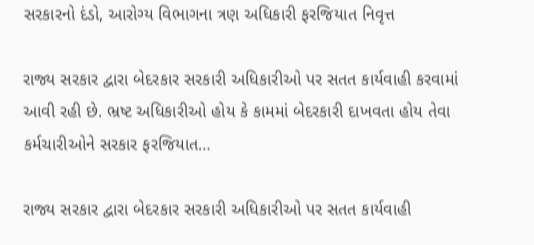સરકારનો દંડો, આરોગ્ય વિભાગના ત્રણ અધિકારી ફરજિયાત નિવૃત્ત

રાજ્ય સરકાર દ્વારા બેદરકાર સરકારી અધિકારીઓ પર સતત કાર્યવાહી કરવામાં આવી રહી છે. ભ્રષ્ટ અધિકારીઓ હોય કે કામમાં બેદરકારી દાખવતા હોય તેવા કર્મચારીઓને સરકાર ફરજિયાત…

રાજ્ય સરકાર દ્વારા બેદરકાર સરકારી અધિકારીઓ પર સતત કાર્યવાહી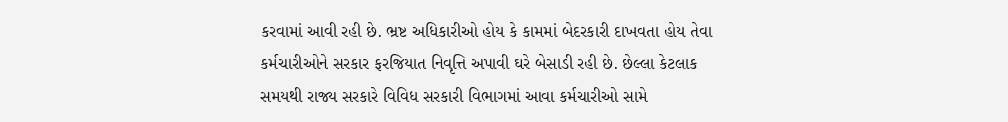કરવામાં આવી રહી છે. ભ્રષ્ટ અધિકારીઓ હોય કે કામમાં બેદરકારી દાખવતા હોય તેવા કર્મચારીઓને સરકાર ફરજિયાત નિવૃત્તિ અપાવી ઘરે બેસાડી રહી છે. છેલ્લા કેટલાક સમયથી રાજ્ય સરકારે વિવિધ સરકારી વિભાગમાં આવા કર્મચારીઓ સામે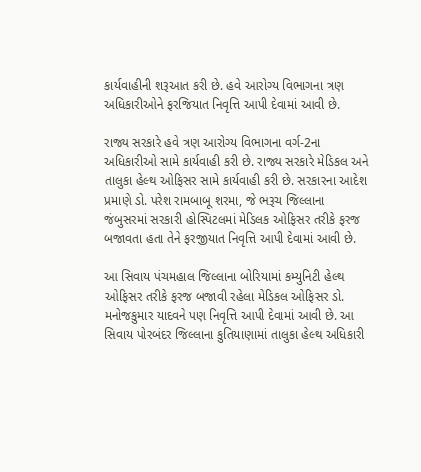કાર્યવાહીની શરૂઆત કરી છે. હવે આરોગ્ય વિભાગના ત્રણ અધિકારીઓને ફરજિયાત નિવૃત્તિ આપી દેવામાં આવી છે.

રાજ્ય સરકારે હવે ત્રણ આરોગ્ય વિભાગના વર્ગ-2ના અધિકારીઓ સામે કાર્યવાહી કરી છે. રાજ્ય સરકારે મેડિકલ અને તાલુકા હેલ્થ ઓફિસર સામે કાર્યવાહી કરી છે. સરકારના આદેશ પ્રમાણે ડો. પરેશ રામબાબૂ શરમા, જે ભરૂચ જિલ્લાના જંબુસરમાં સરકારી હોસ્પિટલમાં મેડિલક ઓફિસર તરીકે ફરજ બજાવતા હતા તેને ફરજીયાત નિવૃત્તિ આપી દેવામાં આવી છે.

આ સિવાય પંચમહાલ જિલ્લાના બોરિયામાં કમ્યુનિટી હેલ્થ ઓફિસર તરીકે ફરજ બજાવી રહેલા મેડિકલ ઓફિસર ડો. મનોજકુમાર યાદવને પણ નિવૃત્તિ આપી દેવામાં આવી છે. આ સિવાય પોરબંદર જિલ્લાના કુતિયાણામાં તાલુકા હેલ્થ અધિકારી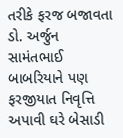તરીકે ફરજ બજાવતા ડો. અર્જુન સામંતભાઈ બાબરિયાને પણ ફરજીયાત નિવૃત્તિ અપાવી ઘરે બેસાડી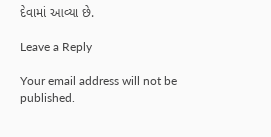દેવામાં આવ્યા છે.

Leave a Reply

Your email address will not be published.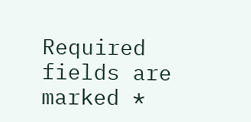Required fields are marked *